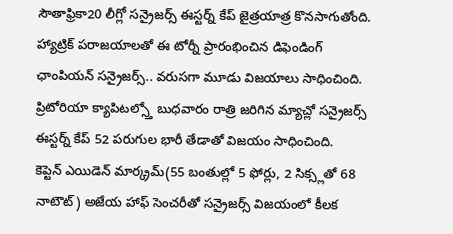సౌతాఫ్రికా20 లీగ్లో సన్రైజర్స్ ఈస్టర్న్ కేప్ జైత్రయాత్ర కొనసాగుతోంది. హ్యాట్రిక్ పరాజయాలతో ఈ టోర్నీ ప్రారంభించిన డిఫెండింగ్ ఛాంపియన్ సన్రైజర్స్.. వరుసగా మూడు విజయాలు సాధించింది. ప్రిటోరియా క్యాపిటల్స్తో బుధవారం రాత్రి జరిగిన మ్యాచ్లో సన్రైజర్స్ ఈస్టర్న్ కేప్ 52 పరుగుల భారీ తేడాతో విజయం సాధించింది.
కెప్టెన్ ఎయిడెన్ మార్క్రమ్(55 బంతుల్లో 5 ఫోర్లు, 2 సిక్స్లతో 68 నాటౌట్) అజేయ హాఫ్ సెంచరీతో సన్రైజర్స్ విజయంలో కీలక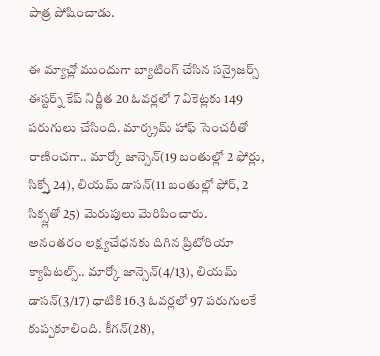పాత్ర పోషించాడు.

ఈ మ్యాచ్లో ముందుగా బ్యాటింగ్ చేసిన సన్రైజర్స్ ఈస్టర్న్ కేప్ నిర్ణీత 20 ఓవర్లలో 7 వికెట్లకు 149 పరుగులు చేసింది. మార్క్రమ్ హాఫ్ సెంచరీతో రాణించగా.. మార్కో జాన్సెన్(19 బంతుల్లో 2 ఫోర్లు, సిక్స్తో 24), లియమ్ డాసన్(11 బంతుల్లో ఫోర్, 2 సిక్స్లతో 25) మెరుపులు మెరిపించారు.
అనంతరం లక్ష్యచేధనకు దిగిన ప్రిటోరియా క్యాపిటల్స్.. మార్కో జాన్సెన్(4/13), లియమ్ డాసన్(3/17) ధాటికి 16.3 ఓవర్లలో 97 పరుగులకే కుప్పకూలింది. కీగన్(28),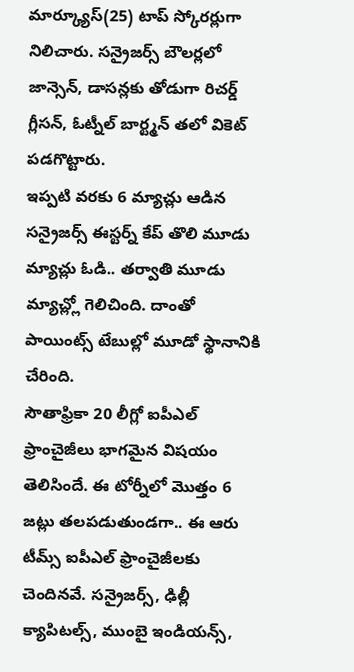మార్క్యూస్(25) టాప్ స్కోరర్లుగా నిలిచారు. సన్రైజర్స్ బౌలర్లలో జాన్సెన్, డాసన్లకు తోడుగా రిచర్డ్ గ్లీసన్, ఓట్నీల్ బార్ట్మన్ తలో వికెట్ పడగొట్టారు.
ఇప్పటి వరకు 6 మ్యాచ్లు ఆడిన సన్రైజర్స్ ఈస్టర్న్ కేప్ తొలి మూడు మ్యాచ్లు ఓడి.. తర్వాతి మూడు మ్యాచ్ల్లో గెలిచింది. దాంతో పాయింట్స్ టేబుల్లో మూడో స్థానానికి చేరింది.
సౌతాఫ్రికా 20 లీగ్లో ఐపీఎల్ ఫ్రాంచైజీలు భాగమైన విషయం తెలిసిందే. ఈ టోర్నీలో మొత్తం 6 జట్లు తలపడుతుండగా.. ఈ ఆరు టీమ్స్ ఐపీఎల్ ఫ్రాంచైజీలకు చెందినవే. సన్రైజర్స్, ఢిల్లీ క్యాపిటల్స్, ముంబై ఇండియన్స్,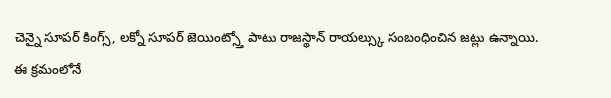చెన్నై సూపర్ కింగ్స్, లక్నో సూపర్ జెయింట్స్తో పాటు రాజస్థాన్ రాయల్స్కు సంబంధించిన జట్లు ఉన్నాయి.
ఈ క్రమంలోనే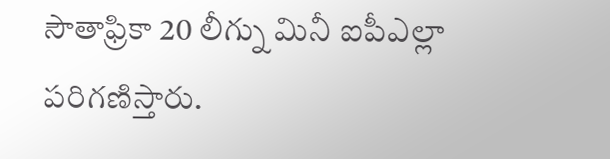సౌతాఫ్రికా 20 లీగ్ను మినీ ఐపీఎల్లా పరిగణిస్తారు.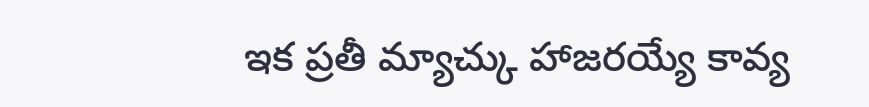ఇక ప్రతీ మ్యాచ్కు హాజరయ్యే కావ్య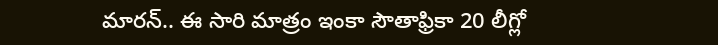మారన్.. ఈ సారి మాత్రం ఇంకా సౌతాఫ్రికా 20 లీగ్లో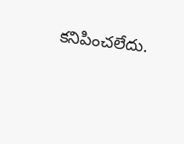కనిపించలేదు.